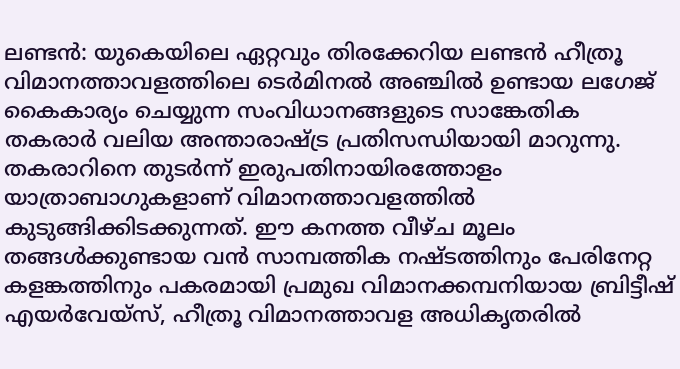ലണ്ടൻ: യുകെയിലെ ഏറ്റവും തിരക്കേറിയ ലണ്ടൻ ഹീത്രൂ വിമാനത്താവളത്തിലെ ടെർമിനൽ അഞ്ചിൽ ഉണ്ടായ ലഗേജ് കൈകാര്യം ചെയ്യുന്ന സംവിധാനങ്ങളുടെ സാങ്കേതിക തകരാർ വലിയ അന്താരാഷ്ട്ര പ്രതിസന്ധിയായി മാറുന്നു.
തകരാറിനെ തുടർന്ന് ഇരുപതിനായിരത്തോളം യാത്രാബാഗുകളാണ് വിമാനത്താവളത്തിൽ കുടുങ്ങിക്കിടക്കുന്നത്. ഈ കനത്ത വീഴ്ച മൂലം തങ്ങൾക്കുണ്ടായ വൻ സാമ്പത്തിക നഷ്ടത്തിനും പേരിനേറ്റ കളങ്കത്തിനും പകരമായി പ്രമുഖ വിമാനക്കമ്പനിയായ ബ്രിട്ടീഷ് എയർവേയ്സ്, ഹീത്രൂ വിമാനത്താവള അധികൃതരിൽ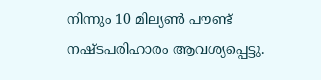നിന്നും 10 മില്യൺ പൗണ്ട് നഷ്ടപരിഹാരം ആവശ്യപ്പെട്ടു.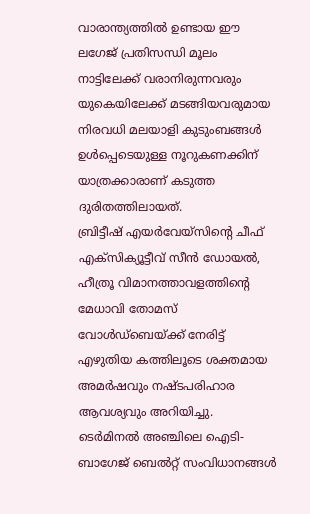വാരാന്ത്യത്തിൽ ഉണ്ടായ ഈ ലഗേജ് പ്രതിസന്ധി മൂലം നാട്ടിലേക്ക് വരാനിരുന്നവരും യുകെയിലേക്ക് മടങ്ങിയവരുമായ നിരവധി മലയാളി കുടുംബങ്ങൾ ഉൾപ്പെടെയുള്ള നൂറുകണക്കിന് യാത്രക്കാരാണ് കടുത്ത ദുരിതത്തിലായത്.
ബ്രിട്ടീഷ് എയർവേയ്സിന്റെ ചീഫ് എക്സിക്യൂട്ടീവ് സീൻ ഡോയൽ, ഹീത്രൂ വിമാനത്താവളത്തിന്റെ മേധാവി തോമസ് വോൾഡ്ബെയ്ക്ക് നേരിട്ട് എഴുതിയ കത്തിലൂടെ ശക്തമായ അമർഷവും നഷ്ടപരിഹാര ആവശ്യവും അറിയിച്ചു.
ടെർമിനൽ അഞ്ചിലെ ഐടി-ബാഗേജ് ബെൽറ്റ് സംവിധാനങ്ങൾ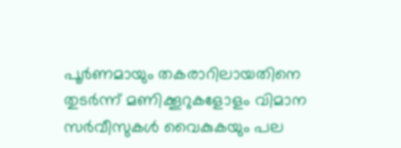പൂർണമായും തകരാറിലായതിനെ തുടർന്ന് മണിക്കൂറുകളോളം വിമാന സർവീസുകൾ വൈകുകയും പല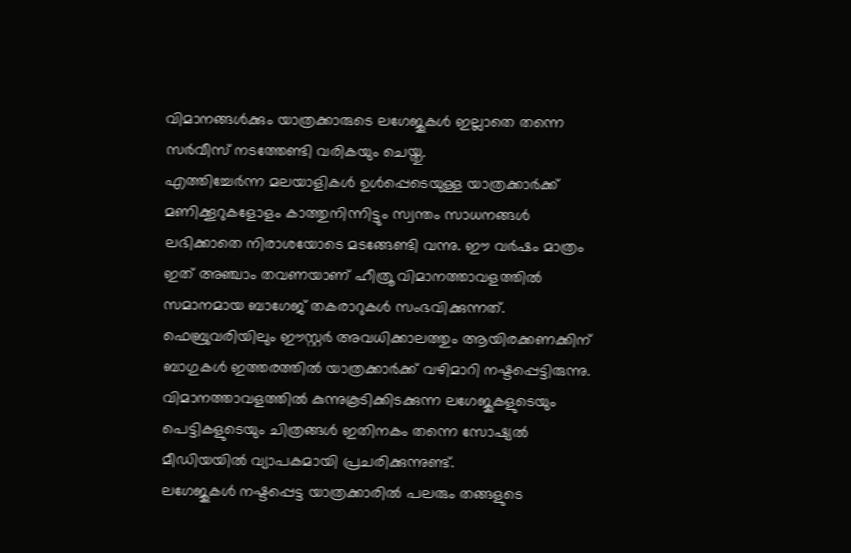വിമാനങ്ങൾക്കും യാത്രക്കാരുടെ ലഗേജുകൾ ഇല്ലാതെ തന്നെ സർവീസ് നടത്തേണ്ടി വരികയും ചെയ്തു.
എത്തിച്ചേർന്ന മലയാളികൾ ഉൾപ്പെടെയുള്ള യാത്രക്കാർക്ക് മണിക്കൂറുകളോളം കാത്തുനിന്നിട്ടും സ്വന്തം സാധനങ്ങൾ ലഭിക്കാതെ നിരാശയോടെ മടങ്ങേണ്ടി വന്നു. ഈ വർഷം മാത്രം ഇത് അഞ്ചാം തവണയാണ് ഹീത്രൂ വിമാനത്താവളത്തിൽ സമാനമായ ബാഗേജ് തകരാറുകൾ സംഭവിക്കുന്നത്.
ഫെബ്രുവരിയിലും ഈസ്റ്റർ അവധിക്കാലത്തും ആയിരക്കണക്കിന് ബാഗുകൾ ഇത്തരത്തിൽ യാത്രക്കാർക്ക് വഴിമാറി നഷ്ടപ്പെട്ടിരുന്നു. വിമാനത്താവളത്തിൽ കുന്നുകൂടിക്കിടക്കുന്ന ലഗേജുകളുടെയും പെട്ടികളുടെയും ചിത്രങ്ങൾ ഇതിനകം തന്നെ സോഷ്യൽ മീഡിയയിൽ വ്യാപകമായി പ്രചരിക്കുന്നുണ്ട്.
ലഗേജുകൾ നഷ്ടപ്പെട്ട യാത്രക്കാരിൽ പലരും തങ്ങളുടെ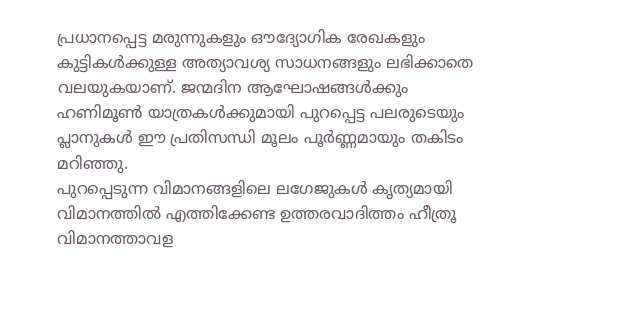പ്രധാനപ്പെട്ട മരുന്നുകളും ഔദ്യോഗിക രേഖകളും കുട്ടികൾക്കുള്ള അത്യാവശ്യ സാധനങ്ങളും ലഭിക്കാതെ വലയുകയാണ്. ജന്മദിന ആഘോഷങ്ങൾക്കും ഹണിമൂൺ യാത്രകൾക്കുമായി പുറപ്പെട്ട പലരുടെയും പ്ലാനുകൾ ഈ പ്രതിസന്ധി മൂലം പൂർണ്ണമായും തകിടം മറിഞ്ഞു.
പുറപ്പെടുന്ന വിമാനങ്ങളിലെ ലഗേജുകൾ കൃത്യമായി വിമാനത്തിൽ എത്തിക്കേണ്ട ഉത്തരവാദിത്തം ഹീത്രൂ വിമാനത്താവള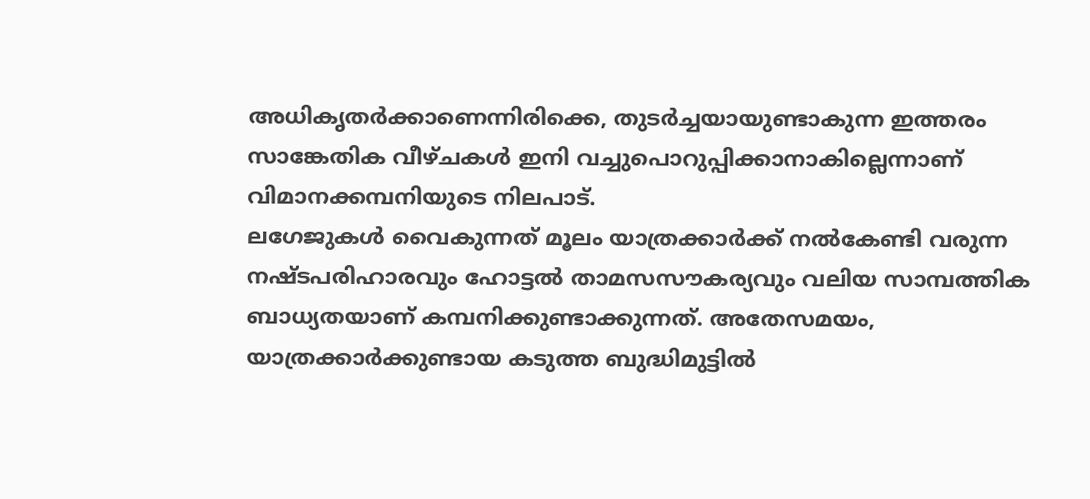അധികൃതർക്കാണെന്നിരിക്കെ, തുടർച്ചയായുണ്ടാകുന്ന ഇത്തരം സാങ്കേതിക വീഴ്ചകൾ ഇനി വച്ചുപൊറുപ്പിക്കാനാകില്ലെന്നാണ് വിമാനക്കമ്പനിയുടെ നിലപാട്.
ലഗേജുകൾ വൈകുന്നത് മൂലം യാത്രക്കാർക്ക് നൽകേണ്ടി വരുന്ന നഷ്ടപരിഹാരവും ഹോട്ടൽ താമസസൗകര്യവും വലിയ സാമ്പത്തിക ബാധ്യതയാണ് കമ്പനിക്കുണ്ടാക്കുന്നത്. അതേസമയം, യാത്രക്കാർക്കുണ്ടായ കടുത്ത ബുദ്ധിമുട്ടിൽ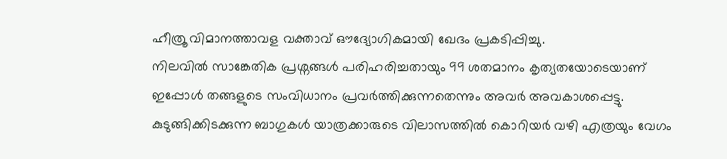ഹീത്രൂ വിമാനത്താവള വക്താവ് ഔദ്യോഗികമായി ഖേദം പ്രകടിപ്പിച്ചു.
നിലവിൽ സാങ്കേതിക പ്രശ്നങ്ങൾ പരിഹരിച്ചതായും 99 ശതമാനം കൃത്യതയോടെയാണ് ഇപ്പോൾ തങ്ങളുടെ സംവിധാനം പ്രവർത്തിക്കുന്നതെന്നും അവർ അവകാശപ്പെട്ടു. കുടുങ്ങിക്കിടക്കുന്ന ബാഗുകൾ യാത്രക്കാരുടെ വിലാസത്തിൽ കൊറിയർ വഴി എത്രയും വേഗം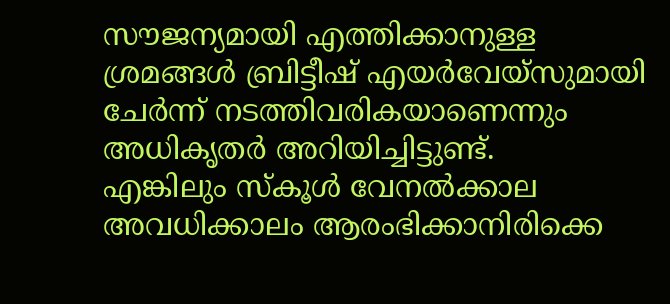സൗജന്യമായി എത്തിക്കാനുള്ള ശ്രമങ്ങൾ ബ്രിട്ടീഷ് എയർവേയ്സുമായി ചേർന്ന് നടത്തിവരികയാണെന്നും അധികൃതർ അറിയിച്ചിട്ടുണ്ട്.
എങ്കിലും സ്കൂൾ വേനൽക്കാല അവധിക്കാലം ആരംഭിക്കാനിരിക്കെ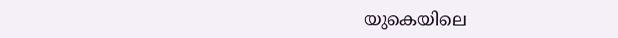യുകെയിലെ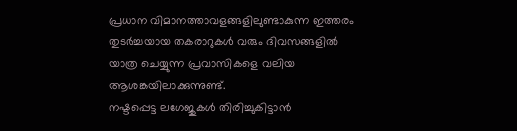പ്രധാന വിമാനത്താവളങ്ങളിലുണ്ടാകുന്ന ഇത്തരം തുടർച്ചയായ തകരാറുകൾ വരും ദിവസങ്ങളിൽ യാത്ര ചെയ്യുന്ന പ്രവാസികളെ വലിയ ആശങ്കയിലാക്കുന്നുണ്ട്.
നഷ്ടപ്പെട്ട ലഗേജുകൾ തിരിച്ചുകിട്ടാൻ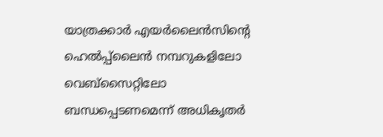യാത്രക്കാർ എയർലൈൻസിന്റെ ഹെൽപ്പ്ലൈൻ നമ്പറുകളിലോ വെബ്സൈറ്റിലോ ബന്ധപ്പെടണമെന്ന് അധികൃതർ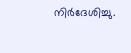നിർദേശിച്ചു.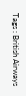Tags : British Airways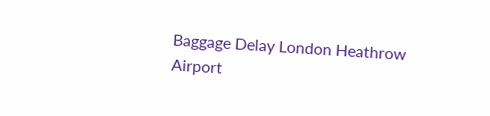Baggage Delay London Heathrow Airport